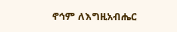ኖኅም ለእግዚአብሔር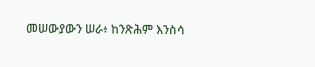መሠውያውን ሠራ፥ ከንጽሕም እንስሳ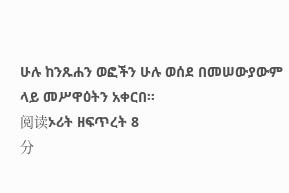ሁሉ ከንጹሐን ወፎችን ሁሉ ወሰደ በመሠውያውም ላይ መሥዋዕትን አቀርበ።
阅读ኦሪት ዘፍጥረት 8
分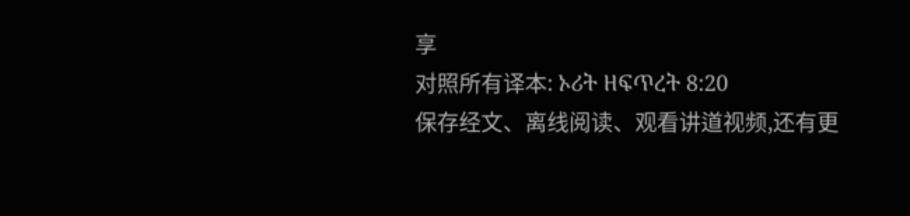享
对照所有译本: ኦሪት ዘፍጥረት 8:20
保存经文、离线阅读、观看讲道视频,还有更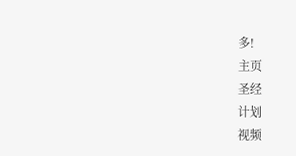多!
主页
圣经
计划
视频